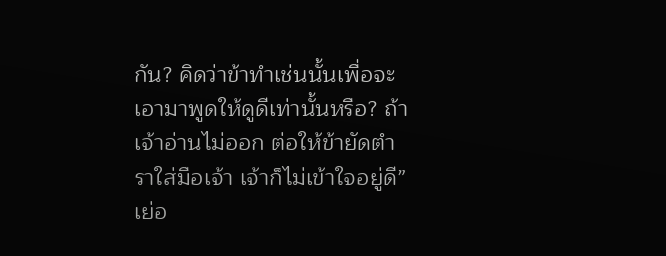กัน? คิดว่าข้าทำเช่นนั้นเพื่อจะเอามาพูดให้ดูดีเท่านั้นหรือ? ถ้าเจ้าอ่านไม่ออก ต่อให้ข้ายัดตำราใส่มือเจ้า เจ้าก็ไม่เข้าใจอยู่ดี” เย่อ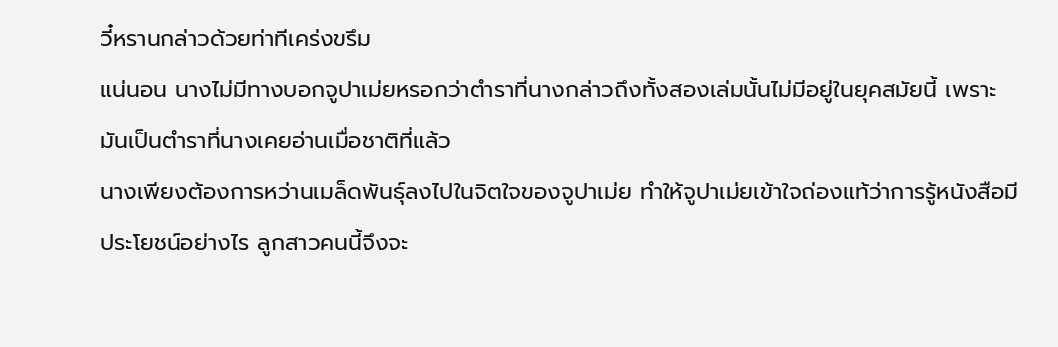วี๋หรานกล่าวด้วยท่าทีเคร่งขรึม
แน่นอน นางไม่มีทางบอกจูปาเม่ยหรอกว่าตำราที่นางกล่าวถึงทั้งสองเล่มนั้นไม่มีอยู่ในยุคสมัยนี้ เพราะมันเป็นตำราที่นางเคยอ่านเมื่อชาติที่แล้ว
นางเพียงต้องการหว่านเมล็ดพันธุ์ลงไปในจิตใจของจูปาเม่ย ทำให้จูปาเม่ยเข้าใจถ่องแท้ว่าการรู้หนังสือมีประโยชน์อย่างไร ลูกสาวคนนี้จึงจะ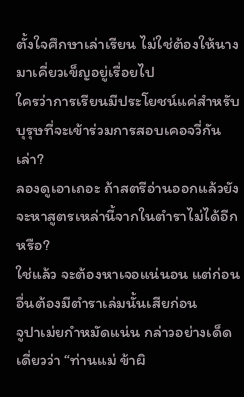ตั้งใจศึกษาเล่าเรียน ไม่ใช่ต้องให้นางมาเคี่ยวเข็ญอยู่เรื่อยไป
ใครว่าการเรียนมีประโยชน์แค่สำหรับบุรุษที่จะเข้าร่วมการสอบเคอจวี่กันเล่า?
ลองดูเอาเถอะ ถ้าสตรีอ่านออกแล้วยังจะหาสูตรเหล่านี้จากในตำราไม่ได้อีกหรือ?
ใช่แล้ว จะต้องหาเจอแน่นอน แต่ก่อนอื่นต้องมีตำราเล่มนั้นเสียก่อน
จูปาเม่ยกำหมัดแน่น กล่าวอย่างเด็ดเดี่ยวว่า “ท่านแม่ ข้าผิ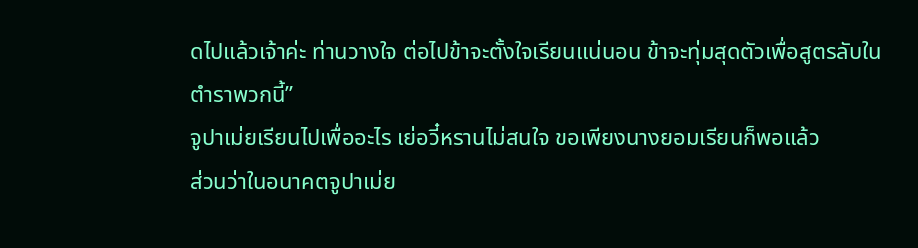ดไปแล้วเจ้าค่ะ ท่านวางใจ ต่อไปข้าจะตั้งใจเรียนแน่นอน ข้าจะทุ่มสุดตัวเพื่อสูตรลับในตำราพวกนี้”
จูปาเม่ยเรียนไปเพื่ออะไร เย่อวี๋หรานไม่สนใจ ขอเพียงนางยอมเรียนก็พอแล้ว
ส่วนว่าในอนาคตจูปาเม่ย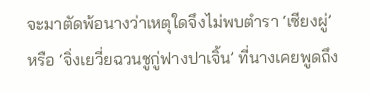จะมาตัดพ้อนางว่าเหตุใดจึงไม่พบตำรา ‘เซียงผู่’ หรือ ‘จิ่งเยวี่ยฉวนชูกู่ฟางปาเจิ้น’ ที่นางเคยพูดถึง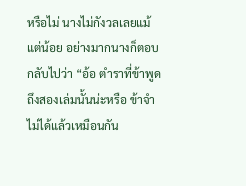หรือไม่ นางไม่กังวลเลยแม้แต่น้อย อย่างมากนางก็ตอบกลับไปว่า “อ้อ ตำราที่ข้าพูดถึงสองเล่มนั้นน่ะหรือ ข้าจำไม่ได้แล้วเหมือนกัน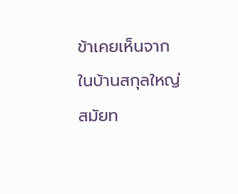ข้าเคยเห็นจากในบ้านสกุลใหญ่สมัยท